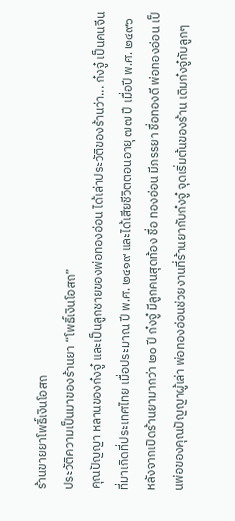ร้านขายยาโพธิ์เงินโอสถ
ประวัติความเป็นมาของร้านยา “โพธิ์เงินโอสถ”
คุณปัญญา หลานของก๋งจู๋ และเป็นลูกชายของพ่อทองอ่อน ได้เล่าประวัติของร้านว่า... ก๋งจู๋ เป็นคนจีน ที่มาเกิดที่ประเทศไทย เมื่อประมาณ ปี พ.ศ. ๒๔๑๙ และได้เสียชีวิตตอนอายุ ๗๗ ปี เมื่อปี พ.ศ. ๒๔๙๖ หลังจากเปิดร้านยามากว่า ๒๐ ปี ก๋งจู๋ มีลูกคนสุดท้อง ชื่อ ทองอ่อน มีภรรยา ชื่อทองดี พ่อทองอ่อน เป็นพ่อของคุณปัญญาผู้เล่า พ่อทองอ่อนช่วยงานที่ร้านยากับก๋งจู๋ จุดเริ่มต้นของร้าน เดิมก๋งจู๋กับลูกๆ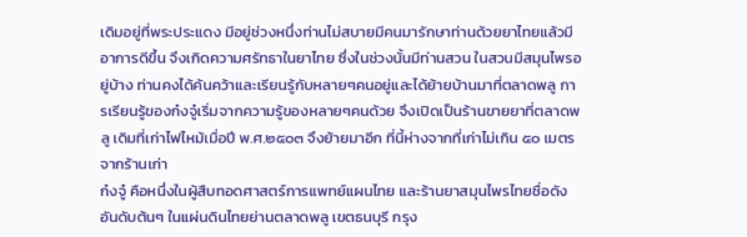เดิมอยู่ที่พระประแดง มีอยู่ช่วงหนึ่งท่านไม่สบายมีคนมารักษาท่านด้วยยาไทยแล้วมีอาการดีขึ้น จึงเกิดความศรัทธาในยาไทย ซึ่งในช่วงนั้นมีท่านสวน ในสวนมีสมุนไพรอยู่บ้าง ท่านคงได้ค้นคว้าและเรียนรู้กับหลายๆคนอยู่และได้ย้ายบ้านมาที่ตลาดพลู การเรียนรู้ของก๋งจู๋เริ่มจากความรู้ของหลายๆคนด้วย จึงเปิดเป็นร้านขายยาที่ตลาดพลู เดิมที่เก่าไฟไหม้เมื่อปี พ.ศ.๒๕๐๓ จึงย้ายมาอีก ที่นี้ห่างจากที่เก่าไม่เกิน ๕๐ เมตรจากร้านเก่า
ก๋งจู๋ คือหนึ่งในผู้สืบทอดศาสตร์การแพทย์แผนไทย และร้านยาสมุนไพรไทยชื่อดังอันดับต้นๆ ในแผ่นดินไทยย่านตลาดพลู เขตธนบุรี กรุง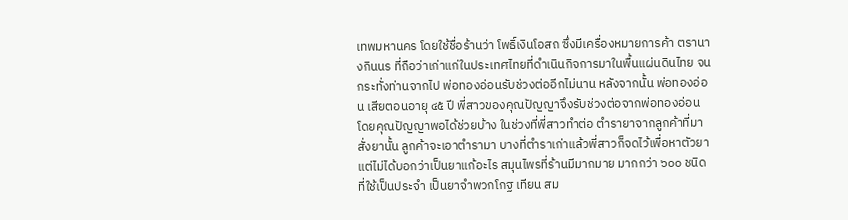เทพมหานคร โดยใช้ชื่อร้านว่า โพธิ์เงินโอสถ ซึ่งมีเครื่องหมายการค้า ตรานางกินนร ที่ถือว่าเก่าแก่ในประเทศไทยที่ดำเนินกิจการมาในพื้นแผ่นดินไทย จนกระทั่งท่านจากไป พ่อทองอ่อนรับช่วงต่ออีกไม่นาน หลังจากนั้น พ่อทองอ่อน เสียตอนอายุ ๔๕ ปี พี่สาวของคุณปัญญาจึงรับช่วงต่อจากพ่อทองอ่อน โดยคุณปัญญาพอได้ช่วยบ้าง ในช่วงที่พี่สาวทำต่อ ตำรายาจากลูกค้าที่มาสั่งยานั้น ลูกค้าจะเอาตำรามา บางที่ตำราเก่าแล้วพี่สาวก็จดไว้เพื่อหาตัวยา แต่ไม่ได้บอกว่าเป็นยาแก้อะไร สมุนไพรที่ร้านมีมากมาย มากกว่า ๖๐๐ ชนิด ที่ใช้เป็นประจำ เป็นยาจำพวกโกฐ เทียน สม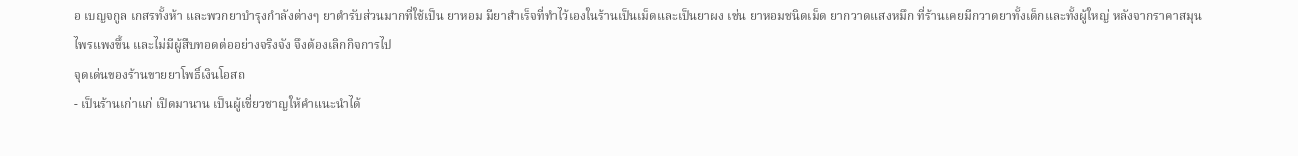อ เบญจกูล เกสรทั้งห้า และพวกยาบำรุงกำลังต่างๆ ยาตำรับส่วนมากที่ใช้เป็น ยาหอม มียาสำเร็จที่ทำไว้เองในร้านเป็นเม็ดและเป็นยาผง เช่น ยาหอมชนิดเม็ด ยากวาดแสงหมึก ที่ร้านเคยมีกวาดยาทั้งเด็กและทั้งผู้ใหญ่ หลังจากราคาสมุนไพรแพงขึ้น และไม่มีผู้สืบทอดต่ออย่างจริงจัง จึงต้องเลิกกิจการไป
จุดเด่นของร้านขายยาโพธิ์เงินโอสถ
- เป็นร้านเก่าแก่ เปิดมานาน เป็นผู้เชี่ยวชาญให้คำแนะนำได้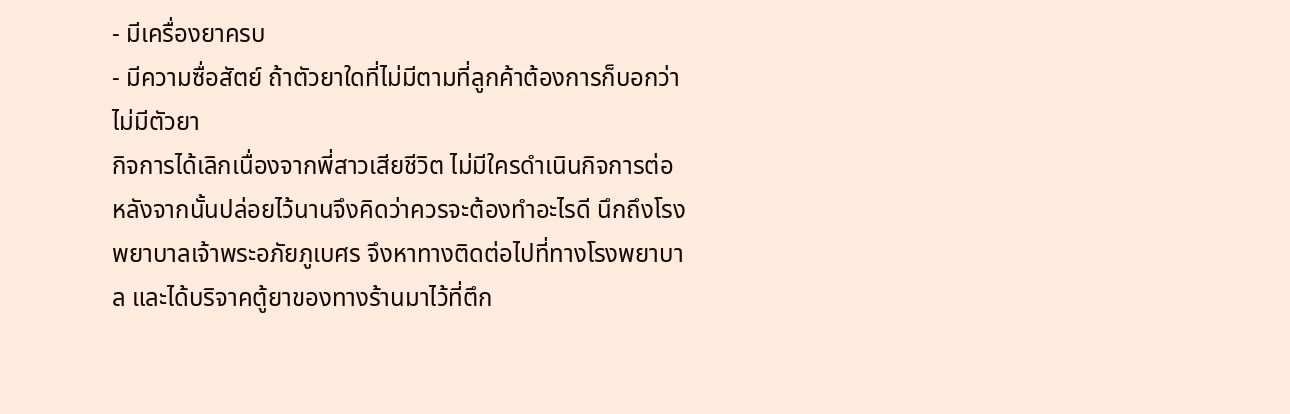- มีเครื่องยาครบ
- มีความซื่อสัตย์ ถ้าตัวยาใดที่ไม่มีตามที่ลูกค้าต้องการก็บอกว่าไม่มีตัวยา
กิจการได้เลิกเนื่องจากพี่สาวเสียชีวิต ไม่มีใครดำเนินกิจการต่อ หลังจากนั้นปล่อยไว้นานจึงคิดว่าควรจะต้องทำอะไรดี นึกถึงโรงพยาบาลเจ้าพระอภัยภูเบศร จึงหาทางติดต่อไปที่ทางโรงพยาบาล และได้บริจาคตู้ยาของทางร้านมาไว้ที่ตึก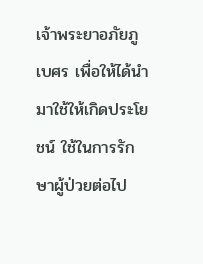เจ้าพระยาอภัยภูเบศร เพื่อให้ได้นำมาใช้ให้เกิดประโยชน์ ใช้ในการรักษาผู้ป่วยต่อไป